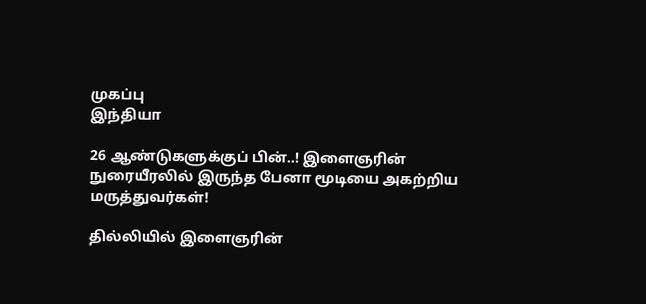முகப்பு
இந்தியா

26 ஆண்டுகளுக்குப் பின்..! இளைஞரின் நுரையீரலில் இருந்த பேனா மூடியை அகற்றிய மருத்துவர்கள்!

தில்லியில் இளைஞரின்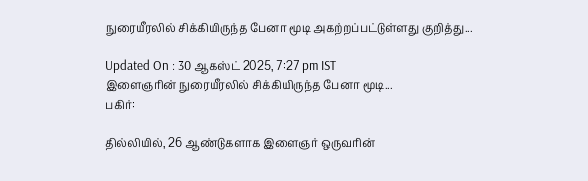நுரையீரலில் சிக்கியிருந்த பேனா மூடி அகற்றப்பட்டுள்ளது குறித்து...

Updated On : 30 ஆகஸ்ட் 2025, 7:27 pm IST
இளைஞரின் நுரையீரலில் சிக்கியிருந்த பேனா மூடி...
பகிர்:

தில்லியில், 26 ஆண்டுகளாக இளைஞர் ஒருவரின்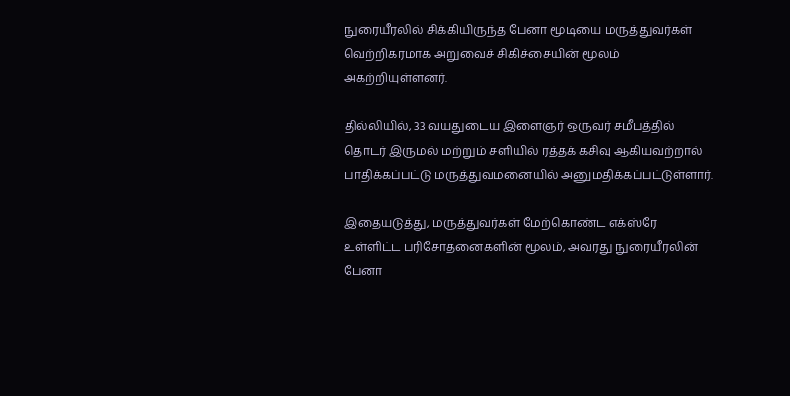நுரையீரலில் சிக்கியிருந்த பேனா மூடியை மருத்துவர்கள் வெற்றிகரமாக அறுவைச் சிகிச்சையின் மூலம் அகற்றியுள்ளனர்.

தில்லியில், 33 வயதுடைய இளைஞர் ஒருவர் சமீபத்தில் தொடர் இருமல் மற்றும் சளியில் ரத்தக் கசிவு ஆகியவற்றால் பாதிக்கப்பட்டு மருத்துவமனையில் அனுமதிக்கப்பட்டுள்ளார்.

இதையடுத்து, மருத்துவர்கள் மேற்கொண்ட எக்ஸ்ரே உள்ளிட்ட பரிசோதனைகளின் மூலம், அவரது நுரையீரலின் பேனா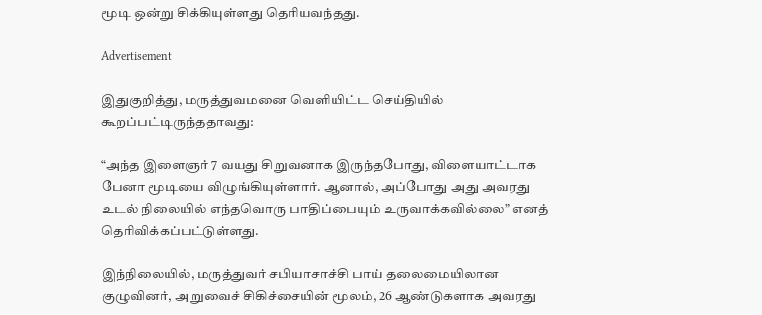மூடி ஒன்று சிக்கியுள்ளது தெரியவந்தது.

Advertisement

இதுகுறித்து, மருத்துவமனை வெளியிட்ட செய்தியில் கூறப்பட்டிருந்ததாவது:

“அந்த இளைஞர் 7 வயது சிறுவனாக இருந்தபோது, விளையாட்டாக பேனா மூடியை விழுங்கியுள்ளார். ஆனால், அப்போது அது அவரது உடல் நிலையில் எந்தவொரு பாதிப்பையும் உருவாக்கவில்லை” எனத் தெரிவிக்கப்பட்டுள்ளது.

இந்நிலையில், மருத்துவர் சபியாசாச்சி பாய் தலைமையிலான குழுவினர், அறுவைச் சிகிச்சையின் மூலம், 26 ஆண்டுகளாக அவரது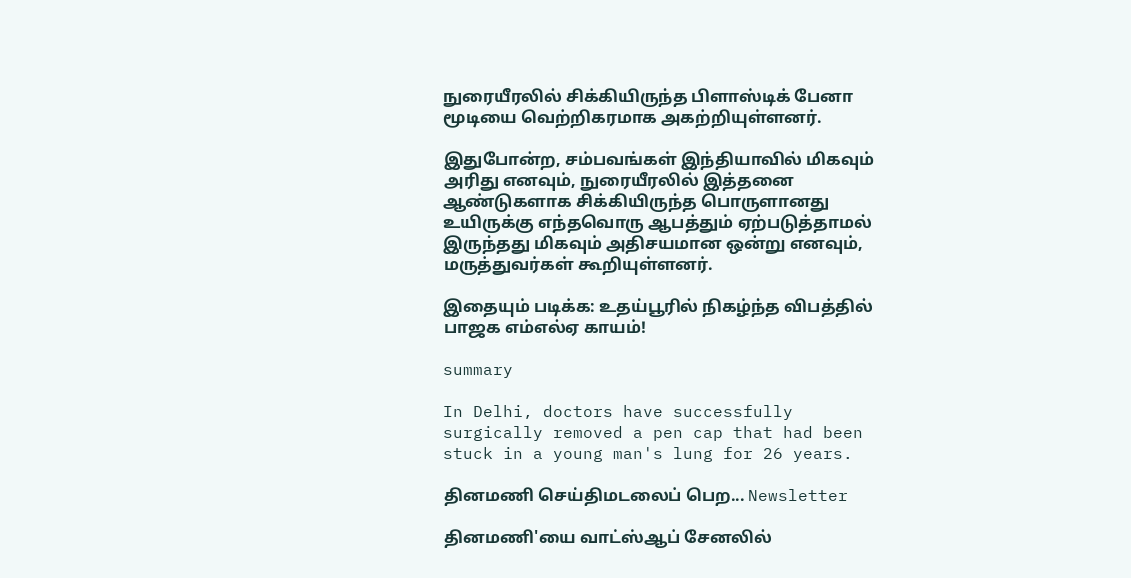நுரையீரலில் சிக்கியிருந்த பிளாஸ்டிக் பேனா மூடியை வெற்றிகரமாக அகற்றியுள்ளனர்.

இதுபோன்ற, சம்பவங்கள் இந்தியாவில் மிகவும் அரிது எனவும், நுரையீரலில் இத்தனை ஆண்டுகளாக சிக்கியிருந்த பொருளானது உயிருக்கு எந்தவொரு ஆபத்தும் ஏற்படுத்தாமல் இருந்தது மிகவும் அதிசயமான ஒன்று எனவும், மருத்துவர்கள் கூறியுள்ளனர்.

இதையும் படிக்க: உதய்பூரில் நிகழ்ந்த விபத்தில் பாஜக எம்எல்ஏ காயம்!

summary

In Delhi, doctors have successfully surgically removed a pen cap that had been stuck in a young man's lung for 26 years.

தினமணி செய்திமடலைப் பெற... Newsletter

தினமணி'யை வாட்ஸ்ஆப் சேனலில்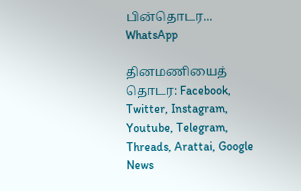பின்தொடர... WhatsApp

தினமணியைத் தொடர: Facebook, Twitter, Instagram, Youtube, Telegram, Threads, Arattai, Google News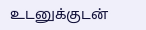உடனுக்குடன்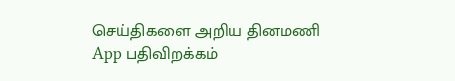செய்திகளை அறிய தினமணி App பதிவிறக்கம்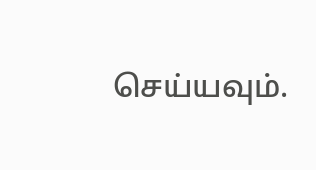செய்யவும்.